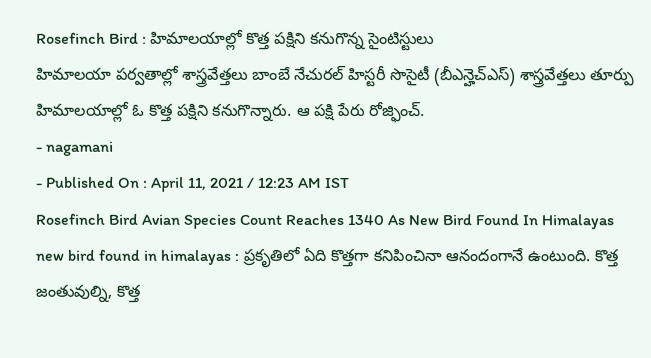Rosefinch Bird : హిమాలయాల్లో కొత్త పక్షిని కనుగొన్న సైంటిస్టులు
హిమాలయా పర్వతాల్లో శాస్త్రవేత్తలు బాంబే నేచురల్ హిస్టరీ సొసైటీ (బీఎన్హెచ్ఎస్) శాస్త్రవేత్తలు తూర్పు హిమాలయాల్లో ఓ కొత్త పక్షిని కనుగొన్నారు. ఆ పక్షి పేరు రోజ్ఫించ్.
- nagamani
- Published On : April 11, 2021 / 12:23 AM IST
Rosefinch Bird Avian Species Count Reaches 1340 As New Bird Found In Himalayas
new bird found in himalayas : ప్రకృతిలో ఏది కొత్తగా కనిపించినా ఆనందంగానే ఉంటుంది. కొత్త జంతువుల్ని, కొత్త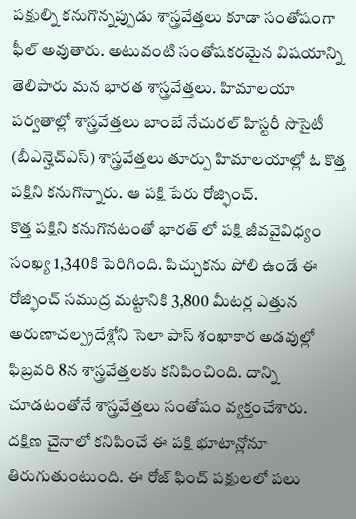పక్షుల్ని కనుగొన్నప్పుడు శాస్త్రవేత్తలు కూడా సంతోషంగా ఫీల్ అవుతారు. అటువంటి సంతోషకరమైన విషయాన్ని తెలిపారు మన భారత శాస్త్రవేత్తలు. హిమాలయా పర్వతాల్లో శాస్త్రవేత్తలు బాంబే నేచురల్ హిస్టరీ సొసైటీ (బీఎన్హెచ్ఎస్) శాస్త్రవేత్తలు తూర్పు హిమాలయాల్లో ఓ కొత్త పక్షిని కనుగొన్నారు. ఆ పక్షి పేరు రోజ్ఫించ్.
కొత్త పక్షిని కనుగొనటంతో భారత్ లో పక్షి జీవవైవిధ్యం సంఖ్య 1,340కి పెరిగింది. పిచ్చుకను పోలి ఉండే ఈ రోజ్ఫించ్ సముద్ర మట్టానికి 3,800 మీటర్ల ఎత్తున అరుణాచల్ప్రదేశ్లోని సెలా పాస్ శంఖాకార అడవుల్లో ఫిబ్రవరి 8న శాస్త్రవేత్తలకు కనిపించింది. దాన్ని చూడటంతోనే శాస్త్రవేత్తలు సంతోషం వ్యక్తంచేశారు.
దక్షిణ చైనాలో కనిపించే ఈ పక్షి భూటాన్లోనూ తిరుగుతుంటుంది. ఈ రోజ్ ఫించ్ పక్షులలో పలు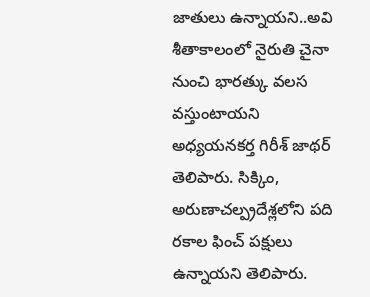జాతులు ఉన్నాయని..అవి శీతాకాలంలో నైరుతి చైనా నుంచి భారత్కు వలస వస్తుంటాయని అధ్యయనకర్త గిరీశ్ జాథర్ తెలిపారు. సిక్కిం, అరుణాచల్ప్రదేశ్లలోని పది రకాల ఫించ్ పక్షులు ఉన్నాయని తెలిపారు.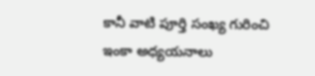కానీ వాటి పూర్తి సంఖ్య గురించి ఇంకా అధ్యయనాలు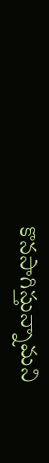కొనసాగిస్తున్నామని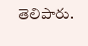తెలిపారు.